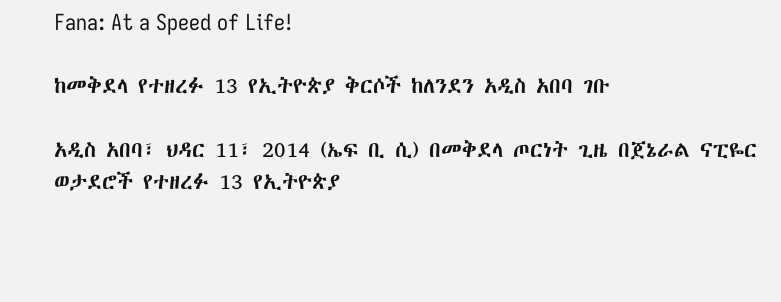Fana: At a Speed of Life!

ከመቅደላ የተዘረፉ 13 የኢትዮጵያ ቅርሶች ከለንደን አዲስ አበባ ገቡ

አዲስ አበባ፣ ህዳር 11፣ 2014 (ኤፍ ቢ ሲ) በመቅደላ ጦርነት ጊዜ በጀኔራል ናፒዬር ወታደሮች የተዘረፉ 13 የኢትዮጵያ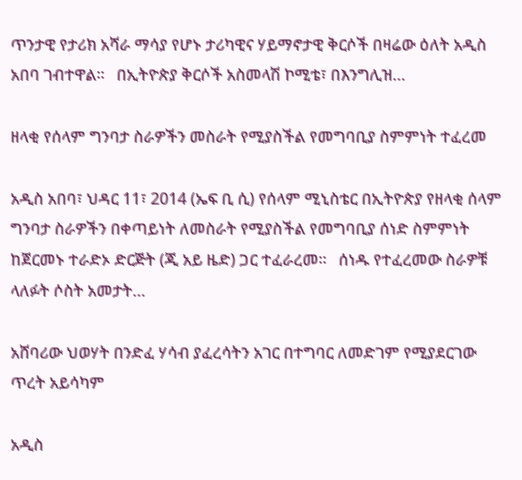ጥንታዊ የታሪክ አሻራ ማሳያ የሆኑ ታሪካዊና ሃይማኖታዊ ቅርሶች በዛሬው ዕለት አዲስ አበባ ገብተዋል።   በኢትዮጵያ ቅርሶች አስመላሽ ኮሚቴ፣ በእንግሊዝ…

ዘላቂ የሰላም ግንባታ ስራዎችን መስራት የሚያስችል የመግባቢያ ስምምነት ተፈረመ

አዲስ አበባ፣ ህዳር 11፣ 2014 (ኤፍ ቢ ሲ) የሰላም ሚኒስቴር በኢትዮጵያ የዘላቂ ሰላም ግንባታ ስራዎችን በቀጣይነት ለመስራት የሚያስችል የመግባቢያ ሰነድ ስምምነት ከጀርመኑ ተራድኦ ድርጅት (ጂ አይ ዜድ) ጋር ተፈራረመ።   ሰነዱ የተፈረመው ስራዎቹ ላለፉት ሶስት አመታት…

አሸባሪው ህወሃት በንድፈ ሃሳብ ያፈረሳትን አገር በተግባር ለመድገም የሚያደርገው ጥረት አይሳካም

አዲስ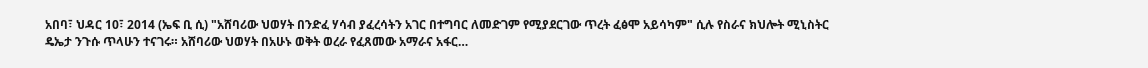አበባ፣ ህዳር 10፣ 2014 (ኤፍ ቢ ሲ) "አሸባሪው ህወሃት በንድፈ ሃሳብ ያፈረሳትን አገር በተግባር ለመድገም የሚያደርገው ጥረት ፈፅሞ አይሳካም" ሲሉ የስራና ክህሎት ሚኒስትር ዴኤታ ንጉሱ ጥላሁን ተናገሩ። አሸባሪው ህወሃት በአሁኑ ወቅት ወረራ የፈጸመው አማራና አፋር…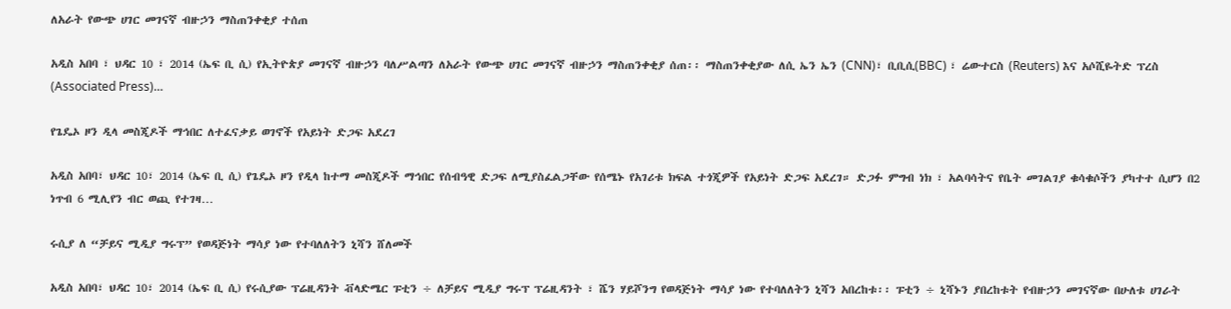ለአራት የውጭ ሀገር መገናኛ ብዙኃን ማስጠንቀቂያ ተሰጠ

አዲስ አበባ ፣ ህዳር 10 ፣ 2014 (ኤፍ ቢ ሲ) የኢትዮጵያ መገናኛ ብዙኃን ባለሥልጣን ለአራት የውጭ ሀገር መገናኛ ብዙኃን ማስጠንቀቂያ ሰጠ፡፡ ማስጠንቀቂያው ለሲ ኤን ኤን (CNN)፣ ቢቢሲ(BBC) ፣ ሬውተርስ (Reuters) እና አሶሺዬትድ ፕረስ (Associated Press)…

የጌዴኦ ዞን ዲላ መስጂዶች ማኅበር ለተፈናቃይ ወገኖች የአይነት ድጋፍ አደረገ

አዲስ አበባ፣ ህዳር 10፣ 2014 (ኤፍ ቢ ሲ) የጌዴኦ ዞን የዲላ ከተማ መስጂዶች ማኅበር የሰብዓዊ ድጋፍ ለሚያስፈልጋቸው የሰሜኑ የአገሪቱ ክፍል ተጎጂዎች የአይነት ድጋፍ አደረገ። ድጋፉ ምግብ ነክ ፣ አልባሳትና የቤት መገልገያ ቁሳቁሶችን ያካተተ ሲሆን በ2 ነጥብ 6 ሚሊየን ብር ወጪ የተገዛ…

ሩሲያ ለ “ቻይና ሚዲያ ግሩፕ” የወዳጅነት ማሳያ ነው የተባለለትን ኒሻን ሸለመች

አዲስ አበባ፣ ህዳር 10፣ 2014 (ኤፍ ቢ ሲ) የሩሲያው ፕሬዚዳንት ቭላድሜር ፑቲን ÷ ለቻይና ሚዲያ ግሩፕ ፕሬዚዳንት ፣ ሼን ሃይሾንግ የወዳጅነት ማሳያ ነው የተባለለትን ኒሻን አበረከቱ፡፡ ፑቲን ÷ ኒሻኑን ያበረከቱት የብዙኃን መገናኛው በሁለቱ ሀገራት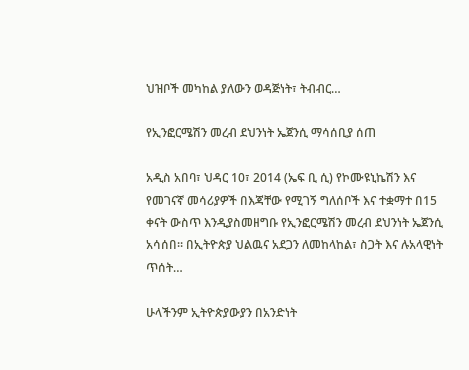ህዝቦች መካከል ያለውን ወዳጅነት፣ ትብብር…

የኢንፎርሜሽን መረብ ደህንነት ኤጀንሲ ማሳሰቢያ ሰጠ

አዲስ አበባ፣ ህዳር 10፣ 2014 (ኤፍ ቢ ሲ) የኮሙዩኒኬሽን እና የመገናኛ መሳሪያዎች በእጃቸው የሚገኝ ግለሰቦች እና ተቋማተ በ15 ቀናት ውስጥ እንዲያስመዘግቡ የኢንፎርሜሽን መረብ ደህንነት ኤጀንሲ አሳሰበ። በኢትዮጵያ ህልዉና አደጋን ለመከላከል፣ ስጋት እና ሉአላዊነት ጥሰት…

ሁላችንም ኢትዮጵያውያን በአንድነት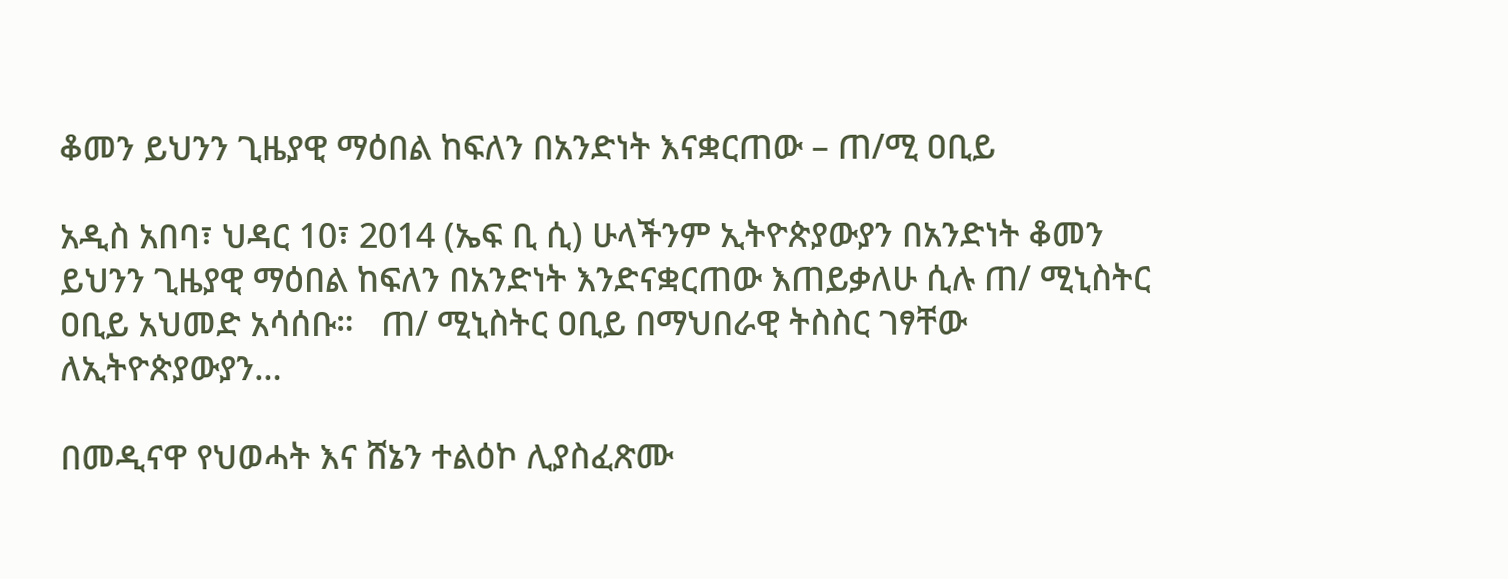ቆመን ይህንን ጊዜያዊ ማዕበል ከፍለን በአንድነት እናቋርጠው – ጠ/ሚ ዐቢይ

አዲስ አበባ፣ ህዳር 10፣ 2014 (ኤፍ ቢ ሲ) ሁላችንም ኢትዮጵያውያን በአንድነት ቆመን ይህንን ጊዜያዊ ማዕበል ከፍለን በአንድነት እንድናቋርጠው እጠይቃለሁ ሲሉ ጠ/ ሚኒስትር ዐቢይ አህመድ አሳሰቡ።   ጠ/ ሚኒስትር ዐቢይ በማህበራዊ ትስስር ገፃቸው ለኢትዮጵያውያን…

በመዲናዋ የህወሓት እና ሸኔን ተልዕኮ ሊያስፈጽሙ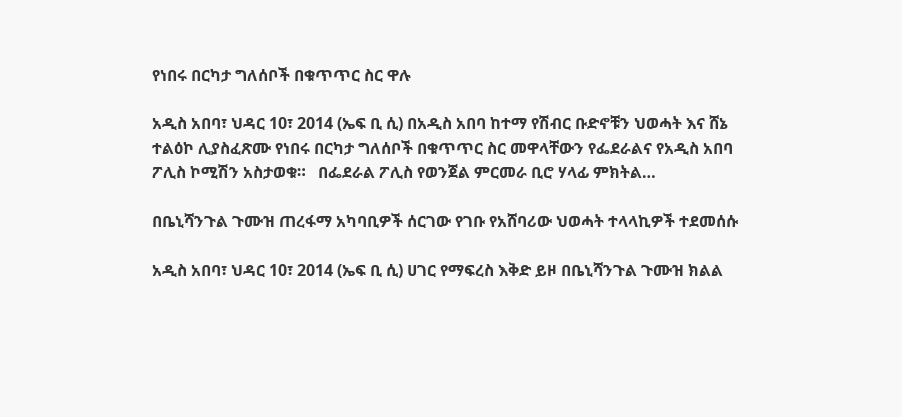የነበሩ በርካታ ግለሰቦች በቁጥጥር ስር ዋሉ

አዲስ አበባ፣ ህዳር 10፣ 2014 (ኤፍ ቢ ሲ) በአዲስ አበባ ከተማ የሽብር ቡድኖቹን ህወሓት እና ሸኔ ተልዕኮ ሊያስፈጽሙ የነበሩ በርካታ ግለሰቦች በቁጥጥር ስር መዋላቸውን የፌደራልና የአዲስ አበባ ፖሊስ ኮሚሽን አስታወቁ።   በፌደራል ፖሊስ የወንጀል ምርመራ ቢሮ ሃላፊ ምክትል…

በቤኒሻንጉል ጉሙዝ ጠረፋማ አካባቢዎች ሰርገው የገቡ የአሸባሪው ህወሓት ተላላኪዎች ተደመሰሱ

አዲስ አበባ፣ ህዳር 10፣ 2014 (ኤፍ ቢ ሲ) ሀገር የማፍረስ እቅድ ይዞ በቤኒሻንጉል ጉሙዝ ክልል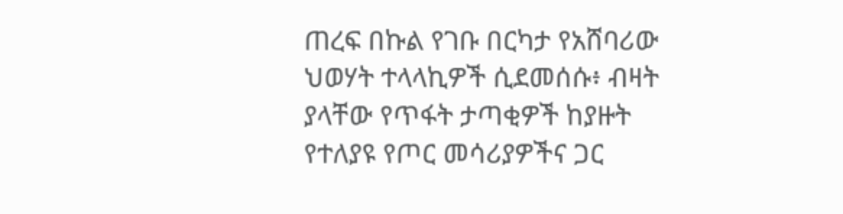ጠረፍ በኩል የገቡ በርካታ የአሸባሪው ህወሃት ተላላኪዎች ሲደመሰሱ፥ ብዛት ያላቸው የጥፋት ታጣቂዎች ከያዙት የተለያዩ የጦር መሳሪያዎችና ጋር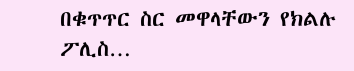በቁጥጥር ስር መዋላቸውን የክልሉ ፖሊስ…